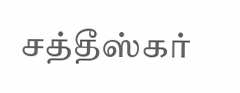சத்தீஸ்கர்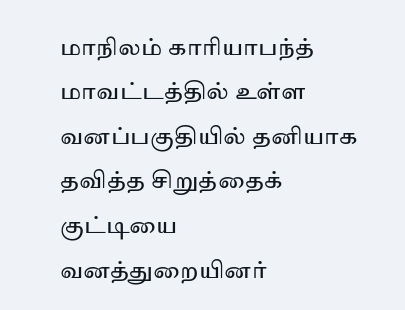மாநிலம் காரியாபந்த் மாவட்டத்தில் உள்ள வனப்பகுதியில் தனியாக தவித்த சிறுத்தைக் குட்டியை வனத்துறையினர்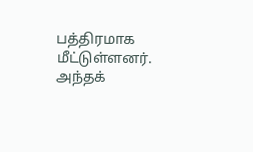பத்திரமாக மீட்டுள்ளனர். அந்தக்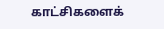காட்சிகளைக்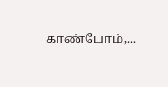காண்போம்,...